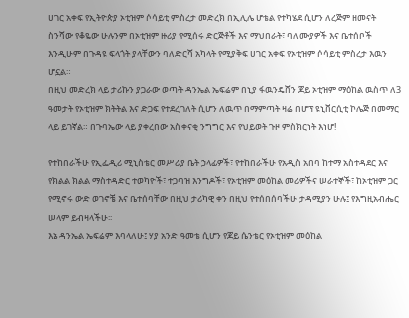ሀገር አቀፍ የኢትዮጵያ ኦቲዝም ሶሳይቲ ምስረታ መድረክ በኢሊሌ ሆቴል የተካሄደ ሲሆን ለረጅም ዘመናት ስንሻው የቆዬው ሁሉንም በኦቲዝም ዙሪያ የሚሰሩ ድርጅቶች እና ማህበራት፣ ባለሙያዎች እና ቤተሰቦች እንዲሁም በጉዳዩ ፍላጎት ያላቸውን ባለድርሻ አካላት የሚያቅፍ ሀገር አቀፍ የኦቲዝም ሶሳይቲ ምስረታ እዉን ሆኗል።
በዚህ መድረክ ላይ ታሪኩን ያጋራው ወጣት ዳንኤል ኤፍሬም በኒያ ፋዉንዴሸን ጆይ ኦቲዝም ማዕከል ዉስጥ ለ3 ዓመታት የኦቲዝም ክትትል እና ድጋፍ የተደረገለት ሲሆን ለዉጥ በማምጣት ዛሬ በሆፕ ዩኒቨርሲቲ ኮሌጅ በመማር ላይ ይገኛል። በጉባኤው ላይ ያቀረበው አስቀናቂ ንግግር እና የህይወት ጉዞ ምስክርነት እነሆ!

የተከበራችሁ የኢፌዲሪ ሚኒስቴር መሥሪያ ቤት ኃላፊዎች፣ የተከበራችሁ የአዲስ አበባ ከተማ አስተዳደር እና የክልል ክልል ማስተዳድር ተወካዮች፣ ተጋባዝ እንግዶች፣ የኦቲዝም መዕከል መሪዎችና ሠራተኞች፣ ከኦቲዝም ጋር የሚኖሩ ውድ ወገኖቼ እና ቤተሰባቸው በዚህ ታሪካዊ ቀን በዚህ የተሰበሰባችሁ ታዳሚያን ሁሉ፤ የእግዚአብሔር ሠላም ይብዛላችሁ፡፡
እኔ ዳንኤል ኤፍሬም እባላለሁ፤ ሃያ አንድ ዓመቴ ሲሆን የጆይ ሴንቴር የኦቲዝም መዕከል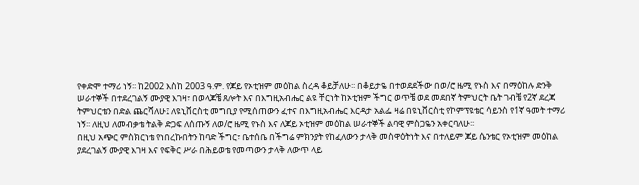የቀድሞ ተማሪ ነኝ፡፡ ከ2002 እስከ 2003 ዓ.ም. የጆይ የኦቲዝም መዕከል ስረዳ ቆይቻለሁ፡፡ በቆይታዬ በተወደደችው በወ/ሮ ዜሚ የኑስ እና በማዕከሉ ድንቅ ሠራተኞች በተደረገልኝ ሙያዊ እገዛ፣ በወላጆቼ ጸሎት እና በእግዚአብሔር ልዩ ቸርነት ከኦቲዝም ችግር ወጥቼ ወደ መደበኛ ትምህርት ቤት ገብቼ የ2ኛ ደረጃ ትምህርቴን በድል ጨርሻለሁ፤ ለዩኒቨርስቲ መግቢያ የሚሰጠውን ፈተና በእግዚአብሔር እርዳታ አልፌ ዛሬ በዩኒቨርስቲ የኮምፕዩቴር ሳይንስ የ1ኛ ዓመት ተማሪ ነኝ፡፡ ለዚህ ለመብቃቴ ትልቅ ድጋፍ ለሰጡኝ ለወ/ሮ ዜሚ የኑስ እና ለጆይ ኦቲዝም መዕከል ሠራተኞች ልባዊ ምስጋዬን አቀርባለሁ፡፡
በዚህ አጭር ምስክርነቴ የነበረኩበትን ከባድ ችግር፣ ቤተሰቤ በችግሬ ምክንያት የከፈለውን ታላቅ መስዋዕትነት እና በተለይም ጆይ ሴንቴር የኦቲዝም መዕከል ያደረገልኝ ሙያዊ እገዛ እና የፍቅር ሥራ በሕይወቴ የመጣውን ታላቅ ለውጥ ላይ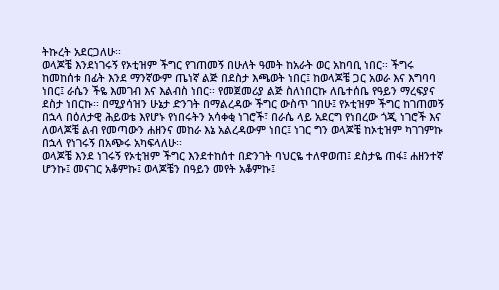ትኩረት አደርጋለሁ፡፡
ወላጆቼ እንደነገሩኝ የኦቲዝም ችግር የገጠመኝ በሁለት ዓመት ከአራት ወር አከባቢ ነበር፡፡ ችግሩ ከመከሰቱ በፊት እንደ ማንኛውም ጤነኛ ልጅ በደስታ እጫወት ነበር፤ ከወላጆቼ ጋር አወራ እና እግባባ ነበር፤ ራሴን ችዬ እመገብ እና እልብስ ነበር፡፡ የመጀመሪያ ልጅ ስለነበርኩ ለቤተሰቤ የዓይን ማረፍያና ደስታ ነበርኩ፡፡ በሚያሳዝን ሁኔታ ድንገት በማልረዳው ችግር ውስጥ ገበሁ፤ የኦቲዝም ችግር ከገጠመኝ በኋላ በዕለታዊ ሕይወቴ እየሆኑ የነበሩትን አሳቀቂ ነገሮች፣ በራሴ ላይ አደርግ የነበረው ጎጂ ነገሮች እና ለወላጆቼ ልብ የመጣውን ሐዘንና መከራ እኔ አልረዳውም ነበር፤ ነገር ግን ወላጆቼ ከኦቲዝም ካገገምኩ በኋላ የነገሩኝ በአጭሩ አካፍላለሁ፡፡
ወላጆቼ እንደ ነገሩኝ የኦቲዝም ችግር እንደተከሰተ በድንገት ባህርዬ ተለዋወጠ፤ ደስታዬ ጠፋ፤ ሐዘንተኛ ሆንኩ፤ መናገር አቆምኩ፤ ወላጆቼን በዓይን መየት አቆምኩ፤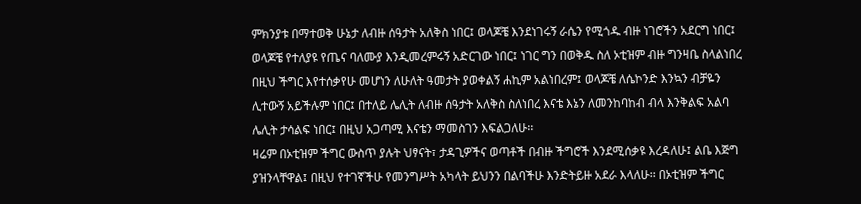ምክንያቱ በማተወቅ ሁኔታ ለብዙ ሰዓታት አለቅስ ነበር፤ ወላጆቼ እንደነገሩኝ ራሴን የሚጎዱ ብዙ ነገሮችን አደርግ ነበር፤
ወላጆቼ የተለያዩ የጤና ባለሙያ እንዲመረምሩኝ አድርገው ነበር፤ ነገር ግን በወቅዱ ስለ ኦቲዝም ብዙ ግንዛቤ ስላልነበረ በዚህ ችግር እየተሰቃየሁ መሆነን ለሁለት ዓመታት ያወቀልኝ ሐኪም አልነበረም፤ ወላጆቼ ለሴኮንድ እንኳን ብቻዬን ሊተውኝ አይችሉም ነበር፤ በተለይ ሌሊት ለብዙ ሰዓታት አለቅስ ስለነበረ እናቴ እኔን ለመንከባከብ ብላ እንቅልፍ አልባ ሌሊት ታሳልፍ ነበር፤ በዚህ አጋጣሚ እናቴን ማመስገን እፍልጋለሁ፡፡
ዛሬም በኦቲዝም ችግር ውስጥ ያሉት ህፃናት፣ ታዳጊዎችና ወጣቶች በብዙ ችግሮች እንደሚሰቃዩ እረዳለሁ፤ ልቤ እጅግ ያዝንላቸዋል፤ በዚህ የተገኛችሁ የመንግሥት አካላት ይህንን በልባችሁ እንድትይዙ አደራ እላለሁ፡፡ በኦቲዝም ችግር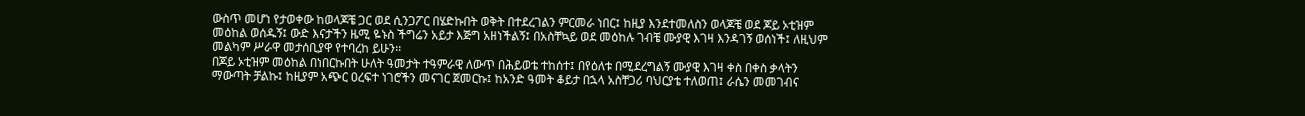ውስጥ መሆነ የታወቀው ከወላጆቼ ጋር ወደ ሲንጋፖር በሄድኩበት ወቅት በተደረገልን ምርመራ ነበር፤ ከዚያ እንደተመለስን ወላጆቼ ወደ ጆይ ኦቲዝም መዕከል ወሰዱኝ፤ ውድ እናታችን ዜሚ ዬኑስ ችግሬን አይታ እጅግ አዘነችልኝ፤ በአስቸኳይ ወደ መዕከሉ ገብቼ ሙያዊ እገዛ እንዳገኝ ወሰነች፤ ለዚህም መልካም ሥራዋ መታሰቢያዋ የተባረከ ይሁን፡፡
በጆይ ኦቲዝም መዕከል በነበርኩበት ሁለት ዓመታት ተዓምራዊ ለውጥ በሕይወቴ ተከሰተ፤ በየዕለቱ በሚደረግልኝ ሙያዊ እገዛ ቀስ በቀስ ቃላትን ማውጣት ቻልኩ፤ ከዚያም አጭር ዐረፍተ ነገሮችን መናገር ጀመርኩ፤ ከአንድ ዓመት ቆይታ በኋላ አስቸጋሪ ባህርያቴ ተለወጠ፤ ራሴን መመገብና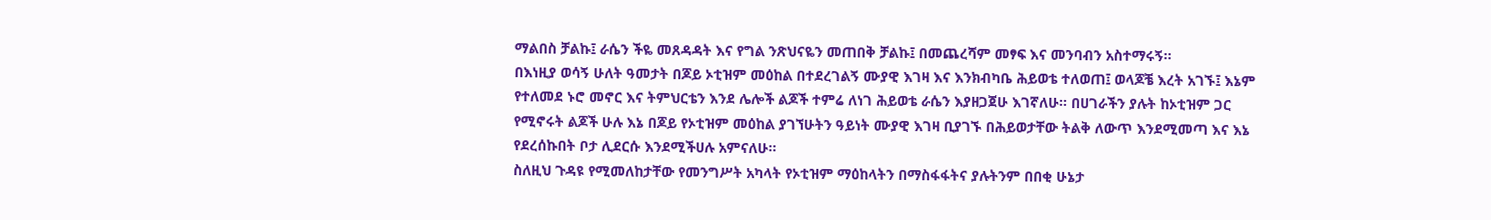ማልበስ ቻልኩ፤ ራሴን ችዬ መጸዳዳት እና የግል ንጽህናዬን መጠበቅ ቻልኩ፤ በመጨረሻም መፃፍ እና መንባብን አስተማሩኝ፡፡
በእነዚያ ወሳኝ ሁለት ዓመታት በጆይ ኦቲዝም መዕከል በተደረገልኝ ሙያዊ እገዛ እና እንክብካቤ ሕይወቴ ተለወጠ፤ ወላጆቼ እረት አገኙ፤ እኔም የተለመደ ኑሮ መኖር እና ትምህርቴን እንደ ሌሎች ልጆች ተምሬ ለነገ ሕይወቴ ራሴን እያዘጋጀሁ እገኛለሁ፡፡ በሀገራችን ያሉት ከኦቲዝም ጋር የሚኖሩት ልጆች ሁሉ እኔ በጆይ የኦቲዝም መዕከል ያገኘሁትን ዓይነት ሙያዊ እገዛ ቢያገኙ በሕይወታቸው ትልቅ ለውጥ እንደሚመጣ እና እኔ የደረሰኩበት ቦታ ሊደርሱ እንደሚችሀሉ አምናለሁ፡፡
ስለዚህ ጉዳዩ የሚመለከታቸው የመንግሥት አካላት የኦቲዝም ማዕከላትን በማስፋፋትና ያሉትንም በበቂ ሁኔታ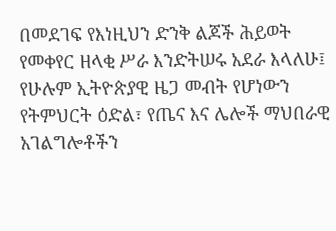በመደገፍ የእነዚህን ድንቅ ልጆች ሕይወት የመቀየር ዘላቂ ሥራ እንድትሠሩ አደራ እላለሁ፤ የሁሉም ኢትዮጵያዊ ዜጋ መብት የሆነውን የትምህርት ዕድል፣ የጤና እና ሌሎች ማህበራዊ አገልግሎቶችን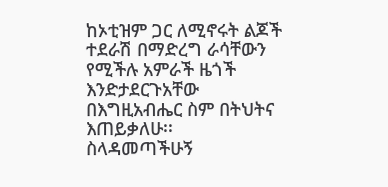ከኦቲዝም ጋር ለሚኖሩት ልጆች ተደራሽ በማድረግ ራሳቸውን የሚችሉ አምራች ዜጎች እንድታደርጉአቸው በእግዚአብሔር ስም በትህትና እጠይቃለሁ፡፡
ስላዳመጣችሁኝ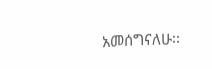አመሰግናለሁ፡፡